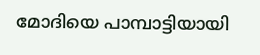മോദിയെ പാമ്പാട്ടിയായി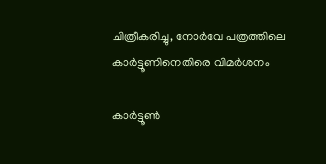ചിത്രീകരിച്ചു, നോര്‍വേ പത്രത്തിലെ കാര്‍ട്ടൂണിനെതിരെ വിമര്‍ശനം

കാര്‍ട്ടൂണ്‍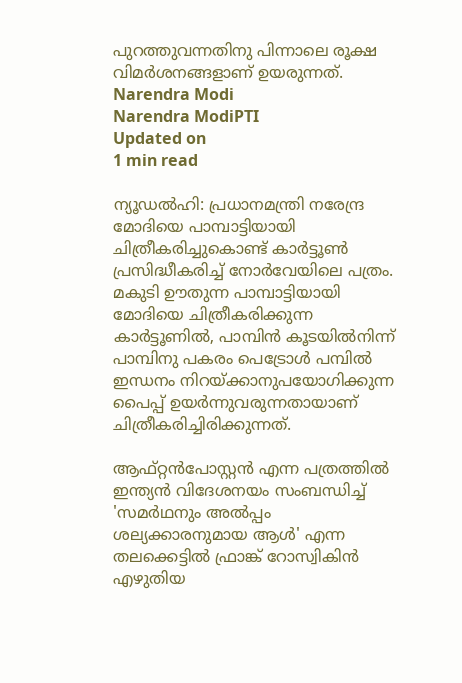പുറത്തുവന്നതിനു പിന്നാലെ രൂക്ഷ വിമര്‍ശനങ്ങളാണ് ഉയരുന്നത്.
Narendra Modi
Narendra ModiPTI
Updated on
1 min read

ന്യൂഡല്‍ഹി: പ്രധാനമന്ത്രി നരേന്ദ്ര മോദിയെ പാമ്പാട്ടിയായി ചിത്രീകരിച്ചുകൊണ്ട് കാര്‍ട്ടൂണ്‍ പ്രസിദ്ധീകരിച്ച് നോര്‍വേയിലെ പത്രം. മകുടി ഊതുന്ന പാമ്പാട്ടിയായി മോദിയെ ചിത്രീകരിക്കുന്ന കാര്‍ട്ടൂണില്‍, പാമ്പിന്‍ കൂടയില്‍നിന്ന് പാമ്പിനു പകരം പെട്രോള്‍ പമ്പില്‍ ഇന്ധനം നിറയ്ക്കാനുപയോഗിക്കുന്ന പൈപ്പ് ഉയര്‍ന്നുവരുന്നതായാണ് ചിത്രീകരിച്ചിരിക്കുന്നത്.

ആഫ്റ്റന്‍പോസ്റ്റന്‍ എന്ന പത്രത്തില്‍ ഇന്ത്യന്‍ വിദേശനയം സംബന്ധിച്ച് 'സമര്‍ഥനും അല്‍പ്പം ശല്യക്കാരനുമായ ആള്‍' എന്ന തലക്കെട്ടില്‍ ഫ്രാങ്ക് റോസ്വികിന്‍ എഴുതിയ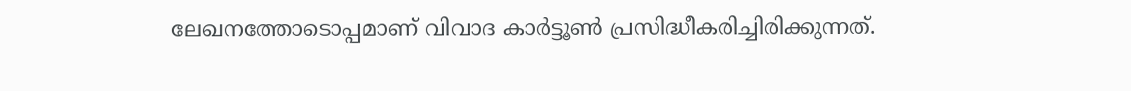ലേഖനത്തോടൊപ്പമാണ് വിവാദ കാര്‍ട്ടൂണ്‍ പ്രസിദ്ധീകരിച്ചിരിക്കുന്നത്.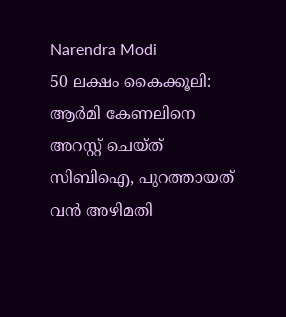Narendra Modi
50 ലക്ഷം കൈക്കൂലി: ആര്‍മി കേണലിനെ അറസ്റ്റ് ചെയ്ത് സിബിഐ, പുറത്തായത് വന്‍ അഴിമതി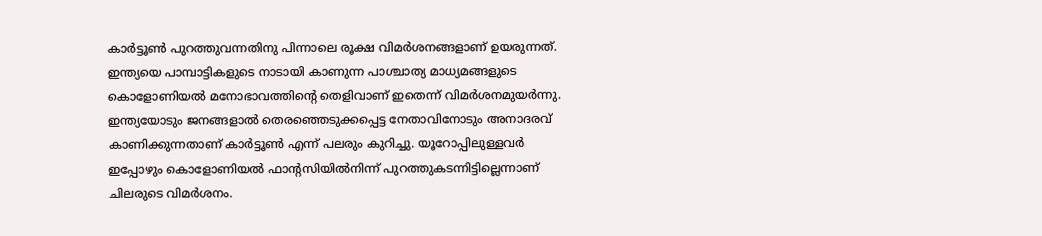കാര്‍ട്ടൂണ്‍ പുറത്തുവന്നതിനു പിന്നാലെ രൂക്ഷ വിമര്‍ശനങ്ങളാണ് ഉയരുന്നത്. ഇന്ത്യയെ പാമ്പാട്ടികളുടെ നാടായി കാണുന്ന പാശ്ചാത്യ മാധ്യമങ്ങളുടെ കൊളോണിയല്‍ മനോഭാവത്തിന്റെ തെളിവാണ് ഇതെന്ന് വിമര്‍ശനമുയര്‍ന്നു. ഇന്ത്യയോടും ജനങ്ങളാല്‍ തെരഞ്ഞെടുക്കപ്പെട്ട നേതാവിനോടും അനാദരവ് കാണിക്കുന്നതാണ് കാര്‍ട്ടൂണ്‍ എന്ന് പലരും കുറിച്ചു. യൂറോപ്പിലുള്ളവര്‍ ഇപ്പോഴും കൊളോണിയല്‍ ഫാന്റസിയില്‍നിന്ന് പുറത്തുകടന്നിട്ടില്ലെന്നാണ് ചിലരുടെ വിമര്‍ശനം.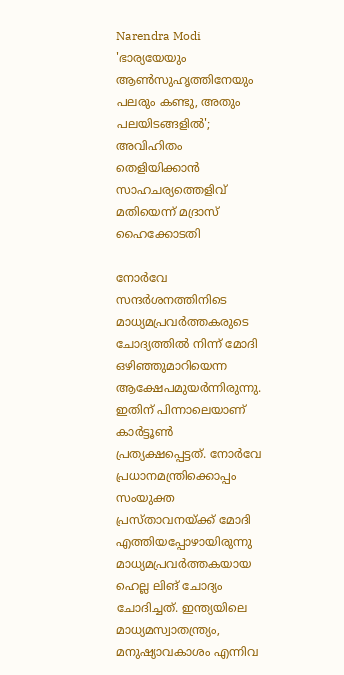Narendra Modi
'ഭാര്യയേയും ആണ്‍സുഹൃത്തിനേയും പലരും കണ്ടു, അതും പലയിടങ്ങളില്‍'; അവിഹിതം തെളിയിക്കാന്‍ സാഹചര്യത്തെളിവ് മതിയെന്ന് മദ്രാസ് ഹൈക്കോടതി

നോര്‍വേ സന്ദര്‍ശനത്തിനിടെ മാധ്യമപ്രവര്‍ത്തകരുടെ ചോദ്യത്തില്‍ നിന്ന് മോദി ഒഴിഞ്ഞുമാറിയെന്ന ആക്ഷേപമുയര്‍ന്നിരുന്നു. ഇതിന് പിന്നാലെയാണ് കാര്‍ട്ടൂണ്‍ പ്രത്യക്ഷപ്പെട്ടത്. നോര്‍വേ പ്രധാനമന്ത്രിക്കൊപ്പം സംയുക്ത പ്രസ്താവനയ്ക്ക് മോദി എത്തിയപ്പോഴായിരുന്നു മാധ്യമപ്രവര്‍ത്തകയായ ഹെല്ല ലിങ് ചോദ്യം ചോദിച്ചത്. ഇന്ത്യയിലെ മാധ്യമസ്വാതന്ത്ര്യം, മനുഷ്യാവകാശം എന്നിവ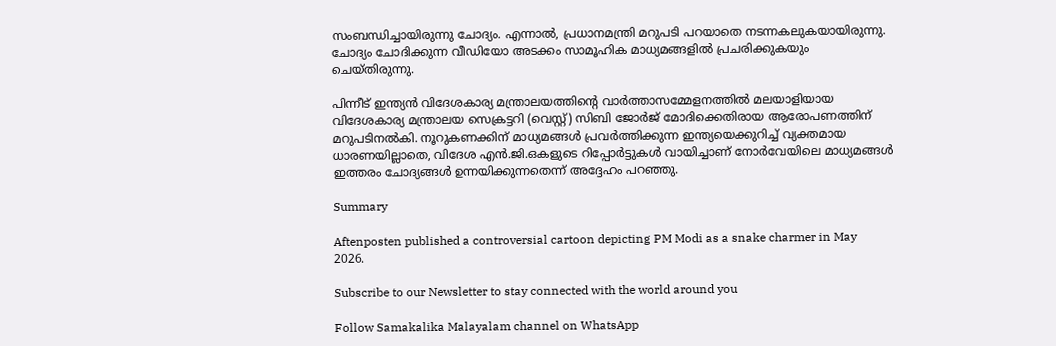സംബന്ധിച്ചായിരുന്നു ചോദ്യം. എന്നാല്‍, പ്രധാനമന്ത്രി മറുപടി പറയാതെ നടന്നകലുകയായിരുന്നു. ചോദ്യം ചോദിക്കുന്ന വീഡിയോ അടക്കം സാമൂഹിക മാധ്യമങ്ങളില്‍ പ്രചരിക്കുകയും ചെയ്തിരുന്നു.

പിന്നീട് ഇന്ത്യന്‍ വിദേശകാര്യ മന്ത്രാലയത്തിന്റെ വാര്‍ത്താസമ്മേളനത്തില്‍ മലയാളിയായ വിദേശകാര്യ മന്ത്രാലയ സെക്രട്ടറി (വെസ്റ്റ്) സിബി ജോര്‍ജ് മോദിക്കെതിരായ ആരോപണത്തിന് മറുപടിനല്‍കി. നൂറുകണക്കിന് മാധ്യമങ്ങള്‍ പ്രവര്‍ത്തിക്കുന്ന ഇന്ത്യയെക്കുറിച്ച് വ്യക്തമായ ധാരണയില്ലാതെ, വിദേശ എന്‍.ജി.ഒകളുടെ റിപ്പോര്‍ട്ടുകള്‍ വായിച്ചാണ് നോര്‍വേയിലെ മാധ്യമങ്ങള്‍ ഇത്തരം ചോദ്യങ്ങള്‍ ഉന്നയിക്കുന്നതെന്ന് അദ്ദേഹം പറഞ്ഞു.

Summary

Aftenposten published a controversial cartoon depicting PM Modi as a snake charmer in May 2026.

Subscribe to our Newsletter to stay connected with the world around you

Follow Samakalika Malayalam channel on WhatsApp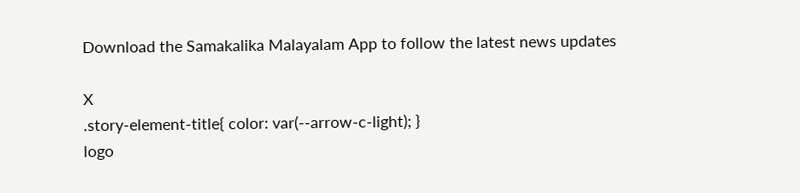Download the Samakalika Malayalam App to follow the latest news updates

X
.story-element-title{ color: var(--arrow-c-light); }
logo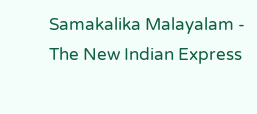Samakalika Malayalam - The New Indian Express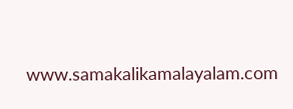www.samakalikamalayalam.com